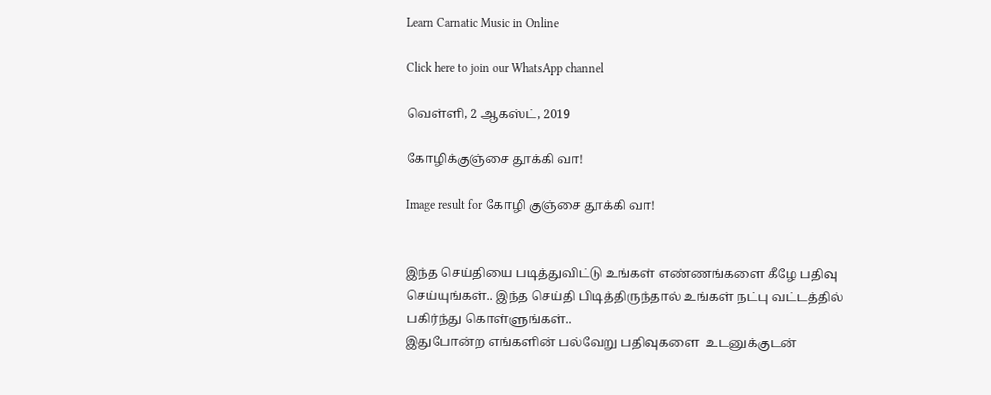Learn Carnatic Music in Online

Click here to join our WhatsApp channel

வெள்ளி, 2 ஆகஸ்ட், 2019

கோழிக்குஞ்சை தூக்கி வா!

Image result for கோழி குஞ்சை தூக்கி வா!


இந்த செய்தியை படித்துவிட்டு உங்கள் எண்ணங்களை கீழே பதிவு செய்யுங்கள்.. இந்த செய்தி பிடித்திருந்தால் உங்கள் நட்பு வட்டத்தில் பகிர்ந்து கொள்ளுங்கள்..
இதுபோன்ற எங்களின் பல்வேறு பதிவுகளை  உடனுக்குடன்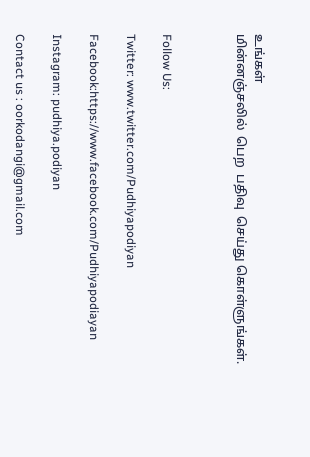உங்கள்
மின்னஞ்சலில்  பெற  பதிவு  செய்து கொள்ளுங்கள்.



Follow Us:

Twitter: www.twitter.com/Pudhiyapodiyan

Facebook:https://www.facebook.com/Pudhiyapodiayan

Instagram: pudhiya.podiyan

Contact us : oorkodangi@gmail.com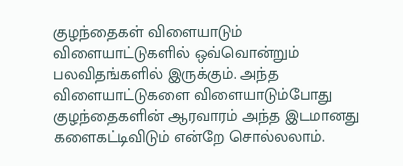குழந்தைகள் விளையாடும் விளையாட்டுகளில் ஒவ்வொன்றும் பலவிதங்களில் இருக்கும். அந்த விளையாட்டுகளை விளையாடும்போது குழந்தைகளின் ஆரவாரம் அந்த இடமானது களைகட்டிவிடும் என்றே சொல்லலாம்.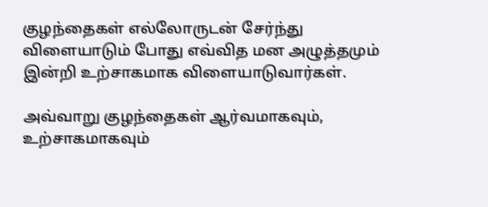குழந்தைகள் எல்லோருடன் சேர்ந்து விளையாடும் போது எவ்வித மன அழுத்தமும் இன்றி உற்சாகமாக விளையாடுவார்கள்.

அவ்வாறு குழந்தைகள் ஆர்வமாகவும், உற்சாகமாகவும்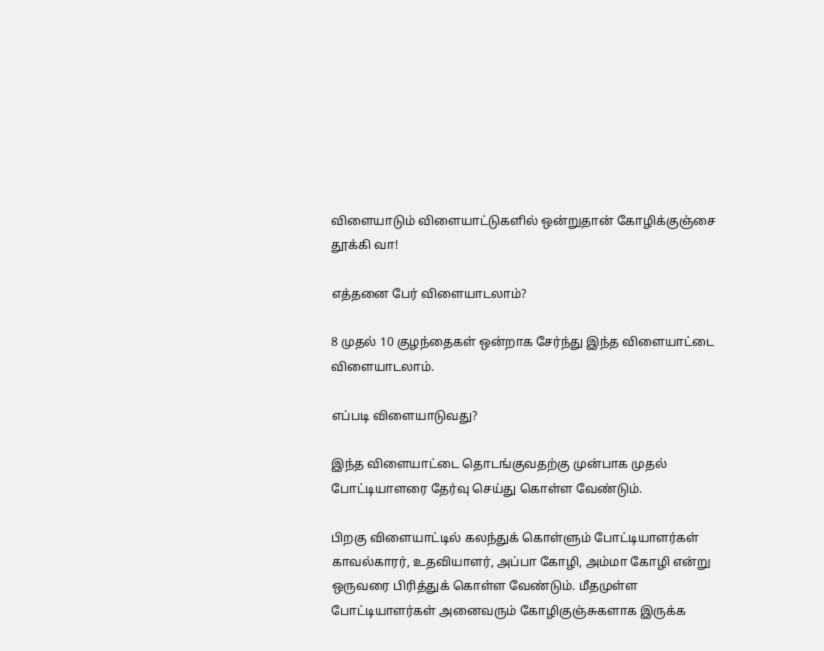விளையாடும் விளையாட்டுகளில் ஒன்றுதான் கோழிக்குஞ்சை தூக்கி வா!

எத்தனை பேர் விளையாடலாம்?

8 முதல் 10 குழந்தைகள் ஒன்றாக சேர்ந்து இந்த விளையாட்டை விளையாடலாம்.

எப்படி விளையாடுவது?

இந்த விளையாட்டை தொடங்குவதற்கு முன்பாக முதல் போட்டியாளரை தேர்வு செய்து கொள்ள வேண்டும்.

பிறகு விளையாட்டில் கலந்துக் கொள்ளும் போட்டியாளர்கள் காவல்காரர், உதவியாளர், அப்பா கோழி, அம்மா கோழி என்று ஒருவரை பிரித்துக் கொள்ள வேண்டும். மீதமுள்ள போட்டியாளர்கள் அனைவரும் கோழிகுஞ்சுகளாக இருக்க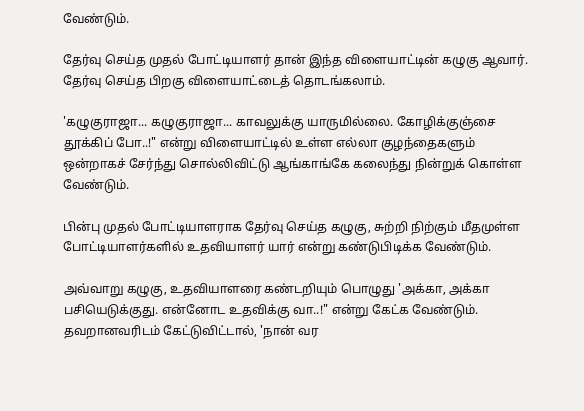வேண்டும்.

தேர்வு செய்த முதல் போட்டியாளர் தான் இந்த விளையாட்டின் கழுகு ஆவார். தேர்வு செய்த பிறகு விளையாட்டைத் தொடங்கலாம்.

'கழுகுராஜா... கழுகுராஜா... காவலுக்கு யாருமில்லை. கோழிக்குஞ்சை தூக்கிப் போ..!" என்று விளையாட்டில் உள்ள எல்லா குழந்தைகளும் ஒன்றாகச் சேர்ந்து சொல்லிவிட்டு ஆங்காங்கே கலைந்து நின்றுக் கொள்ள வேண்டும்.

பின்பு முதல் போட்டியாளராக தேர்வு செய்த கழுகு, சுற்றி நிற்கும் மீதமுள்ள போட்டியாளர்களில் உதவியாளர் யார் என்று கண்டுபிடிக்க வேண்டும்.

அவ்வாறு கழுகு, உதவியாளரை கண்டறியும் பொழுது 'அக்கா, அக்கா பசியெடுக்குது. என்னோட உதவிக்கு வா..!" என்று கேட்க வேண்டும். தவறானவரிடம் கேட்டுவிட்டால், 'நான் வர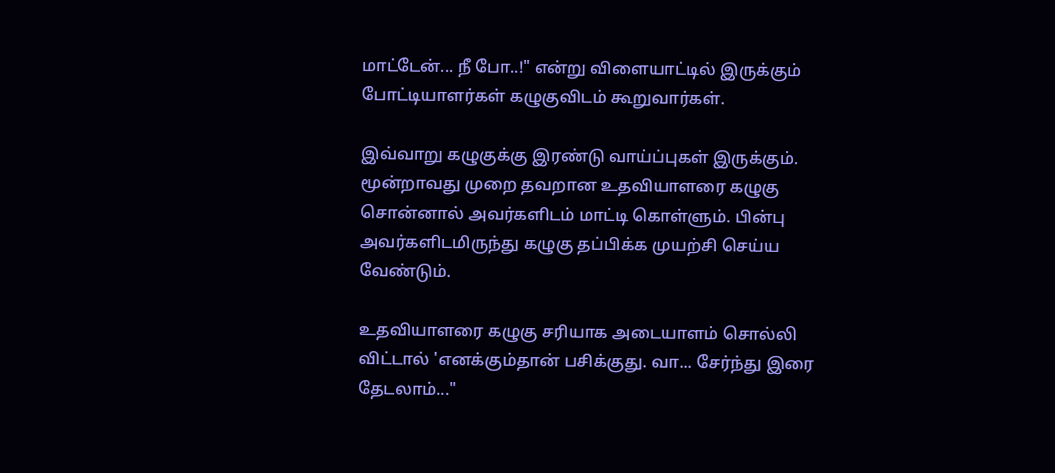மாட்டேன்... நீ போ..!" என்று விளையாட்டில் இருக்கும் போட்டியாளர்கள் கழுகுவிடம் கூறுவார்கள்.

இவ்வாறு கழுகுக்கு இரண்டு வாய்ப்புகள் இருக்கும். மூன்றாவது முறை தவறான உதவியாளரை கழுகு சொன்னால் அவர்களிடம் மாட்டி கொள்ளும். பின்பு அவர்களிடமிருந்து கழுகு தப்பிக்க முயற்சி செய்ய வேண்டும்.

உதவியாளரை கழுகு சரியாக அடையாளம் சொல்லி விட்டால் 'எனக்கும்தான் பசிக்குது. வா... சேர்ந்து இரை தேடலாம்..."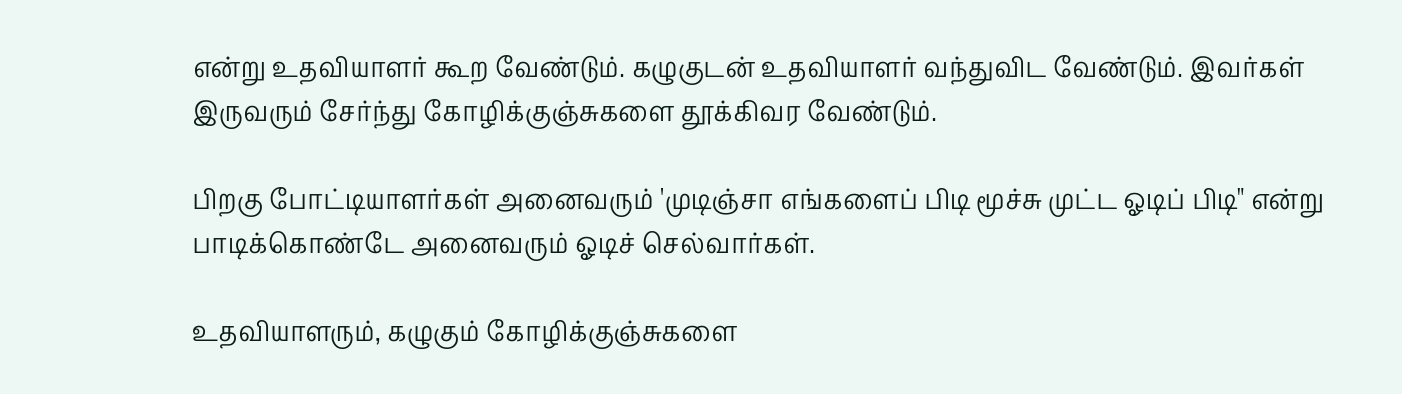என்று உதவியாளர் கூற வேண்டும். கழுகுடன் உதவியாளர் வந்துவிட வேண்டும். இவர்கள் இருவரும் சேர்ந்து கோழிக்குஞ்சுகளை தூக்கிவர வேண்டும்.

பிறகு போட்டியாளர்கள் அனைவரும் 'முடிஞ்சா எங்களைப் பிடி மூச்சு முட்ட ஓடிப் பிடி" என்று பாடிக்கொண்டே அனைவரும் ஓடிச் செல்வார்கள்.

உதவியாளரும், கழுகும் கோழிக்குஞ்சுகளை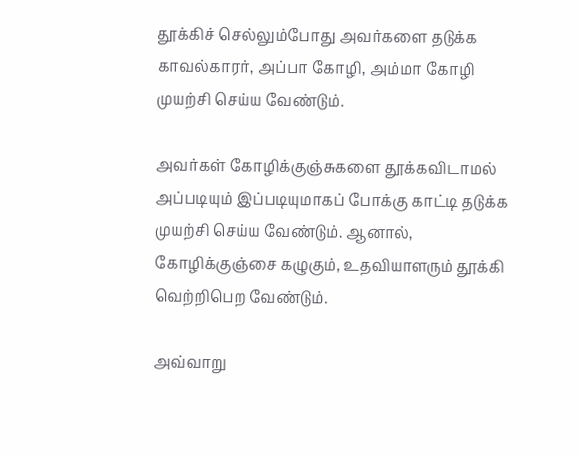தூக்கிச் செல்லும்போது அவர்களை தடுக்க காவல்காரர், அப்பா கோழி, அம்மா கோழி முயற்சி செய்ய வேண்டும்.

அவர்கள் கோழிக்குஞ்சுகளை தூக்கவிடாமல் அப்படியும் இப்படியுமாகப் போக்கு காட்டி தடுக்க முயற்சி செய்ய வேண்டும். ஆனால், கோழிக்குஞ்சை கழுகும், உதவியாளரும் தூக்கி வெற்றிபெற வேண்டும்.

அவ்வாறு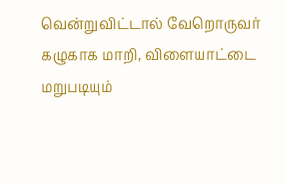வென்றுவிட்டால் வேறொருவர் கழுகாக மாறி, விளையாட்டை மறுபடியும்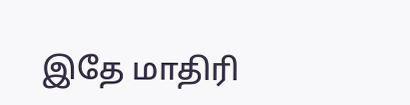இதே மாதிரி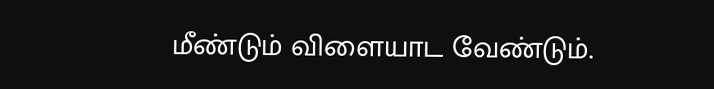மீண்டும் விளையாட வேண்டும்.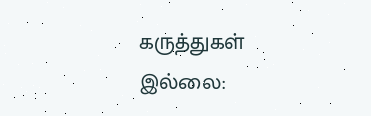கருத்துகள் இல்லை: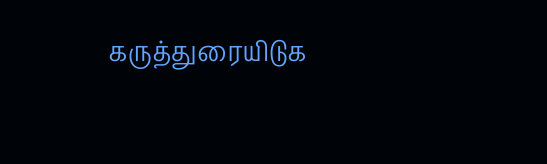கருத்துரையிடுக